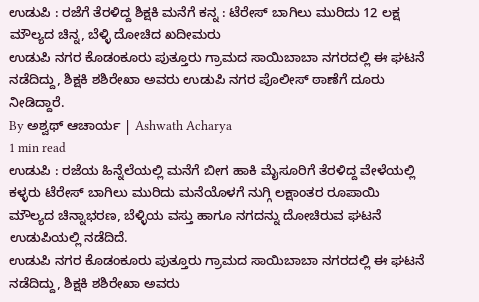ಉಡುಪಿ : ರಜೆಗೆ ತೆರಳಿದ್ದ ಶಿಕ್ಷಕಿ ಮನೆಗೆ ಕನ್ನ : ಟೆರೇಸ್ ಬಾಗಿಲು ಮುರಿದು 12 ಲಕ್ಷ ಮೌಲ್ಯದ ಚಿನ್ನ, ಬೆಳ್ಳಿ ದೋಚಿದ ಖದೀಮರು
ಉಡುಪಿ ನಗರ ಕೊಡಂಕೂರು ಪುತ್ತೂರು ಗ್ರಾಮದ ಸಾಯಿಬಾಬಾ ನಗರದಲ್ಲಿ ಈ ಘಟನೆ ನಡೆದಿದ್ದು, ಶಿಕ್ಷಕಿ ಶಶಿರೇಖಾ ಅವರು ಉಡುಪಿ ನಗರ ಪೊಲೀಸ್ ಠಾಣೆಗೆ ದೂರು ನೀಡಿದ್ದಾರೆ.
By ಅಶ್ವಥ್ ಆಚಾರ್ಯ | Ashwath Acharya
1 min read
ಉಡುಪಿ : ರಜೆಯ ಹಿನ್ನೆಲೆಯಲ್ಲಿ ಮನೆಗೆ ಬೀಗ ಹಾಕಿ ಮೈಸೂರಿಗೆ ತೆರಳಿದ್ದ ವೇಳೆಯಲ್ಲಿ ಕಳ್ಳರು ಟೆರೇಸ್ ಬಾಗಿಲು ಮುರಿದು ಮನೆಯೊಳಗೆ ನುಗ್ಗಿ ಲಕ್ಷಾಂತರ ರೂಪಾಯಿ ಮೌಲ್ಯದ ಚಿನ್ನಾಭರಣ, ಬೆಳ್ಳಿಯ ವಸ್ತು ಹಾಗೂ ನಗದನ್ನು ದೋಚಿರುವ ಘಟನೆ ಉಡುಪಿಯಲ್ಲಿ ನಡೆದಿದೆ.
ಉಡುಪಿ ನಗರ ಕೊಡಂಕೂರು ಪುತ್ತೂರು ಗ್ರಾಮದ ಸಾಯಿಬಾಬಾ ನಗರದಲ್ಲಿ ಈ ಘಟನೆ ನಡೆದಿದ್ದು, ಶಿಕ್ಷಕಿ ಶಶಿರೇಖಾ ಅವರು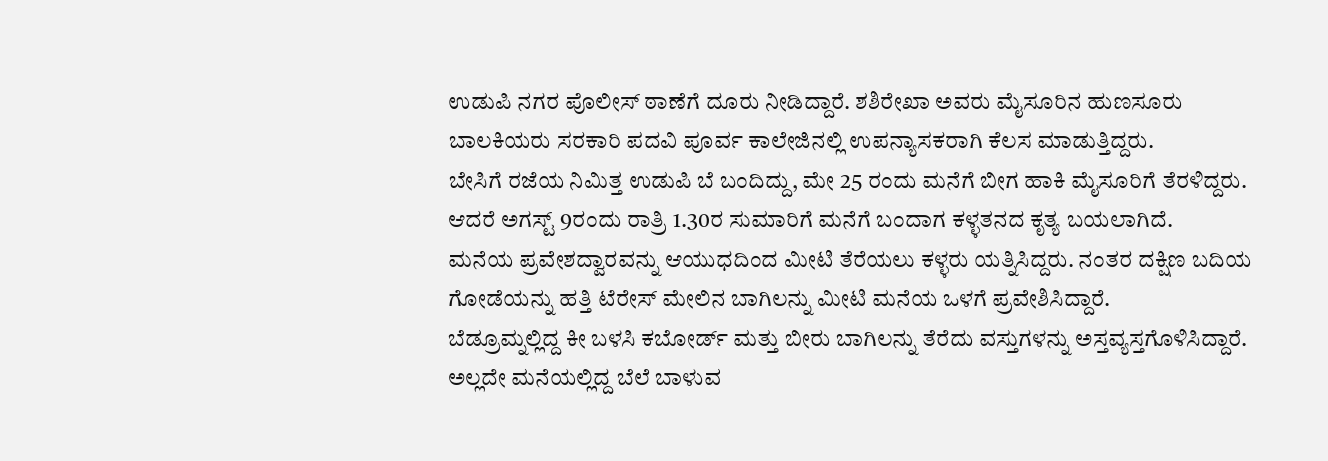ಉಡುಪಿ ನಗರ ಪೊಲೀಸ್ ಠಾಣೆಗೆ ದೂರು ನೀಡಿದ್ದಾರೆ. ಶಶಿರೇಖಾ ಅವರು ಮೈಸೂರಿನ ಹುಣಸೂರು ಬಾಲಕಿಯರು ಸರಕಾರಿ ಪದವಿ ಪೂರ್ವ ಕಾಲೇಜಿನಲ್ಲಿ ಉಪನ್ಯಾಸಕರಾಗಿ ಕೆಲಸ ಮಾಡುತ್ತಿದ್ದರು.
ಬೇಸಿಗೆ ರಜೆಯ ನಿಮಿತ್ತ ಉಡುಪಿ ಬೆ ಬಂದಿದ್ದು, ಮೇ 25 ರಂದು ಮನೆಗೆ ಬೀಗ ಹಾಕಿ ಮೈಸೂರಿಗೆ ತೆರಳಿದ್ದರು. ಆದರೆ ಅಗಸ್ಟ್ 9ರಂದು ರಾತ್ರಿ 1.30ರ ಸುಮಾರಿಗೆ ಮನೆಗೆ ಬಂದಾಗ ಕಳ್ಳತನದ ಕೃತ್ಯ ಬಯಲಾಗಿದೆ.
ಮನೆಯ ಪ್ರವೇಶದ್ವಾರವನ್ನು ಆಯುಧದಿಂದ ಮೀಟಿ ತೆರೆಯಲು ಕಳ್ಳರು ಯತ್ನಿಸಿದ್ದರು. ನಂತರ ದಕ್ಷಿಣ ಬದಿಯ ಗೋಡೆಯನ್ನು ಹತ್ತಿ ಟೆರೇಸ್ ಮೇಲಿನ ಬಾಗಿಲನ್ನು ಮೀಟಿ ಮನೆಯ ಒಳಗೆ ಪ್ರವೇಶಿಸಿದ್ದಾರೆ.
ಬೆಡ್ರೂಮ್ನಲ್ಲಿದ್ದ ಕೀ ಬಳಸಿ ಕಬೋರ್ಡ್ ಮತ್ತು ಬೀರು ಬಾಗಿಲನ್ನು ತೆರೆದು ವಸ್ತುಗಳನ್ನು ಅಸ್ತವ್ಯಸ್ತಗೊಳಿಸಿದ್ದಾರೆ. ಅಲ್ಲದೇ ಮನೆಯಲ್ಲಿದ್ದ ಬೆಲೆ ಬಾಳುವ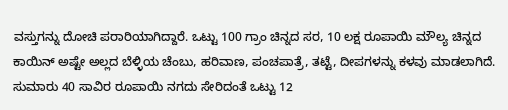ವಸ್ತುಗನ್ನು ದೋಚಿ ಪರಾರಿಯಾಗಿದ್ದಾರೆ. ಒಟ್ಟು 100 ಗ್ರಾಂ ಚಿನ್ನದ ಸರ, 10 ಲಕ್ಷ ರೂಪಾಯಿ ಮೌಲ್ಯ ಚಿನ್ನದ ಕಾಯಿನ್ ಅಷ್ಟೇ ಅಲ್ಲದ ಬೆಳ್ಳಿಯ ಚೆಂಬು, ಹರಿವಾಣ, ಪಂಚಪಾತ್ರೆ, ತಟ್ಟೆ, ದೀಪಗಳನ್ನು ಕಳವು ಮಾಡಲಾಗಿದೆ.
ಸುಮಾರು 40 ಸಾವಿರ ರೂಪಾಯಿ ನಗದು ಸೇರಿದಂತೆ ಒಟ್ಟು 12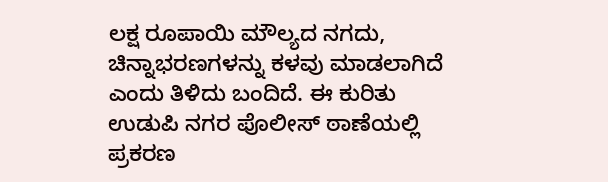ಲಕ್ಷ ರೂಪಾಯಿ ಮೌಲ್ಯದ ನಗದು, ಚಿನ್ನಾಭರಣಗಳನ್ನು ಕಳವು ಮಾಡಲಾಗಿದೆ ಎಂದು ತಿಳಿದು ಬಂದಿದೆ. ಈ ಕುರಿತು ಉಡುಪಿ ನಗರ ಪೊಲೀಸ್ ಠಾಣೆಯಲ್ಲಿ ಪ್ರಕರಣ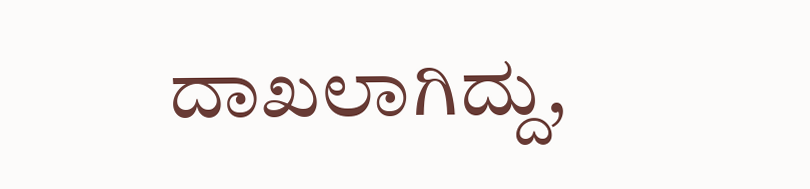ದಾಖಲಾಗಿದ್ದು,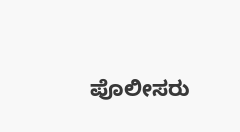ಪೊಲೀಸರು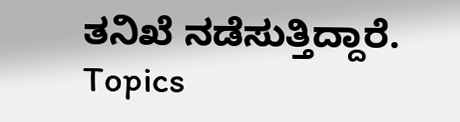ತನಿಖೆ ನಡೆಸುತ್ತಿದ್ದಾರೆ.
Topics